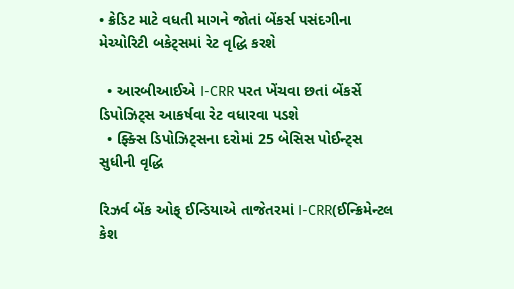• ક્રેડિટ માટે વધતી માગને જોતાં બેંકર્સ પસંદગીના મેચ્યોરિટી બકેટ્સમાં રેટ વૃદ્ધિ કરશે

  • આરબીઆઈએ I-CRR પરત ખેંચવા છતાં બેંકર્સે ડિપોઝિટ્સ આકર્ષવા રેટ વધારવા પડશે
  • ફ્ક્સિ ડિપોઝિટ્સના દરોમાં 25 બેસિસ પોઈન્ટ્સ સુધીની વૃદ્ધિ

રિઝર્વ બેંક ઓફ્ ઈન્ડિયાએ તાજેતરમાં I-CRR(ઈન્ક્રિમેન્ટલ કેશ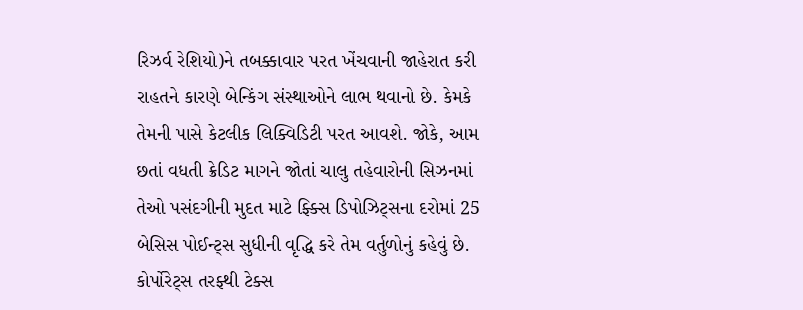રિઝર્વ રેશિયો)ને તબક્કાવાર પરત ખેંચવાની જાહેરાત કરી રાહતને કારણે બેન્કિંગ સંસ્થાઓને લાભ થવાનો છે. કેમકે તેમની પાસે કેટલીક લિક્વિડિટી પરત આવશે. જોકે, આમ છતાં વધતી ક્રેડિટ માગને જોતાં ચાલુ તહેવારોની સિઝનમાં તેઓ પસંદગીની મુદત માટે ફ્ક્સિ ડિપોઝિટ્સના દરોમાં 25 બેસિસ પોઈન્ટ્સ સુધીની વૃદ્ધિ કરે તેમ વર્તુળોનું કહેવું છે. કોર્પોરેટ્સ તરફ્થી ટેક્સ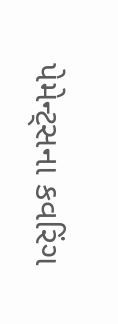પેમેન્ટ્સના કવરિંગ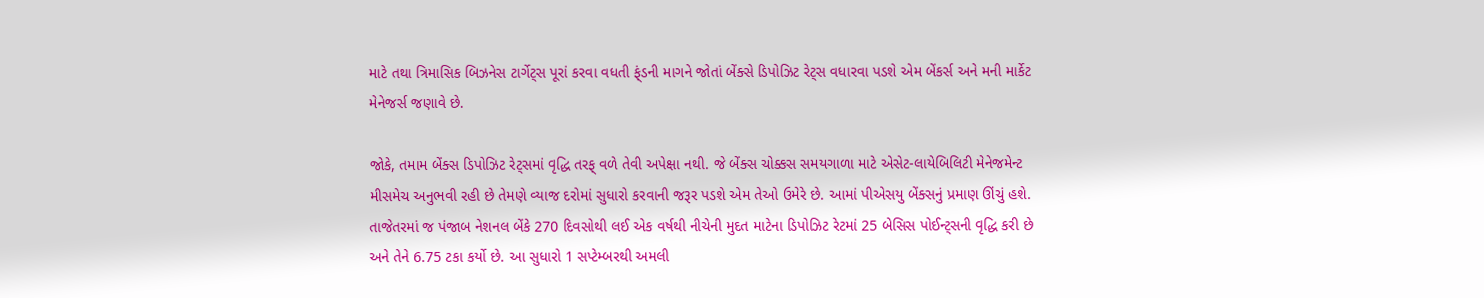માટે તથા ત્રિમાસિક બિઝનેસ ટાર્ગેટ્સ પૂરાં કરવા વધતી ફ્ંડની માગને જોતાં બેંક્સે ડિપોઝિટ રેટ્સ વધારવા પડશે એમ બેંકર્સ અને મની માર્કેટ મેનેજર્સ જણાવે છે.

જોકે, તમામ બેંક્સ ડિપોઝિટ રેટ્સમાં વૃદ્ધિ તરફ્ વળે તેવી અપેક્ષા નથી. જે બેંક્સ ચોક્કસ સમયગાળા માટે એસેટ-લાયેબિલિટી મેનેજમેન્ટ મીસમેચ અનુભવી રહી છે તેમણે વ્યાજ દરોમાં સુધારો કરવાની જરૂર પડશે એમ તેઓ ઉમેરે છે. આમાં પીએસયુ બેંક્સનું પ્રમાણ ઊંચું હશે. તાજેતરમાં જ પંજાબ નેશનલ બેંકે 270 દિવસોથી લઈ એક વર્ષથી નીચેની મુદત માટેના ડિપોઝિટ રેટમાં 25 બેસિસ પોઈન્ટ્સની વૃદ્ધિ કરી છે અને તેને 6.75 ટકા કર્યો છે. આ સુધારો 1 સપ્ટેમ્બરથી અમલી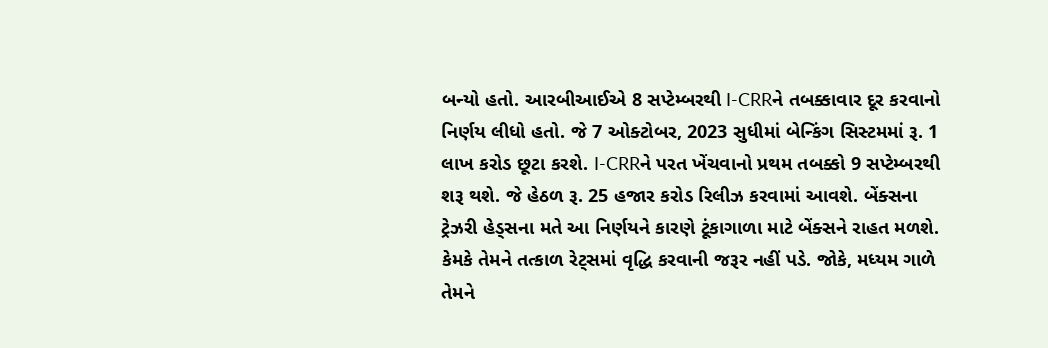બન્યો હતો. આરબીઆઈએ 8 સપ્ટેમ્બરથી I-CRRને તબક્કાવાર દૂર કરવાનો નિર્ણય લીધો હતો. જે 7 ઓક્ટોબર, 2023 સુધીમાં બેન્કિંગ સિસ્ટમમાં રૂ. 1 લાખ કરોડ છૂટા કરશે. I-CRRને પરત ખેંચવાનો પ્રથમ તબક્કો 9 સપ્ટેમ્બરથી શરૂ થશે. જે હેઠળ રૂ. 25 હજાર કરોડ રિલીઝ કરવામાં આવશે. બેંક્સના ટ્રેઝરી હેડ્સના મતે આ નિર્ણયને કારણે ટૂંકાગાળા માટે બેંક્સને રાહત મળશે. કેમકે તેમને તત્કાળ રેટ્સમાં વૃદ્ધિ કરવાની જરૂર નહીં પડે. જોકે, મધ્યમ ગાળે તેમને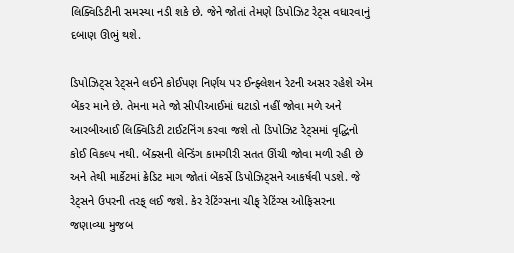લિક્વિડિટીની સમસ્યા નડી શકે છે. જેને જોતાં તેમણે ડિપોઝિટ રેટ્સ વધારવાનું દબાણ ઊભું થશે.

ડિપોઝિટ્સ રેટ્સને લઈને કોઈપણ નિર્ણય પર ઈન્ફ્લેશન રેટની અસર રહેશે એમ બેંકર માને છે. તેમના મતે જો સીપીઆઈમાં ઘટાડો નહીં જોવા મળે અને આરબીઆઈ લિક્વિડિટી ટાઈટનિંગ કરવા જશે તો ડિપોઝિટ રેટ્સમાં વૃદ્ધિનો કોઈ વિકલ્પ નથી. બેંક્સની લેન્ડિંગ કામગીરી સતત ઊંચી જોવા મળી રહી છે અને તેથી માર્કેટમાં ક્રેડિટ માગ જોતાં બેંકર્સે ડિપોઝિટ્સને આકર્ષવી પડશે. જે રેટ્સને ઉપરની તરફ્ લઈ જશે. કેર રેટિંગ્સના ચીફ્ રેટિંગ્સ ઓફિસરના જણાવ્યા મુજબ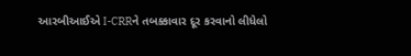આરબીઆઈએ I-CRRને તબક્કાવાર દૂર કરવાનો લીધેલો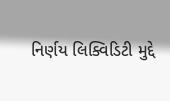નિર્ણય લિક્વિડિટી મુદ્દે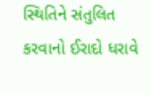સ્થિતિને સંતુલિત કરવાનો ઈરાદો ધરાવે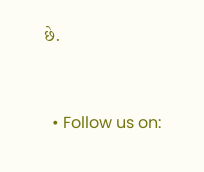છે.


  • Follow us on: